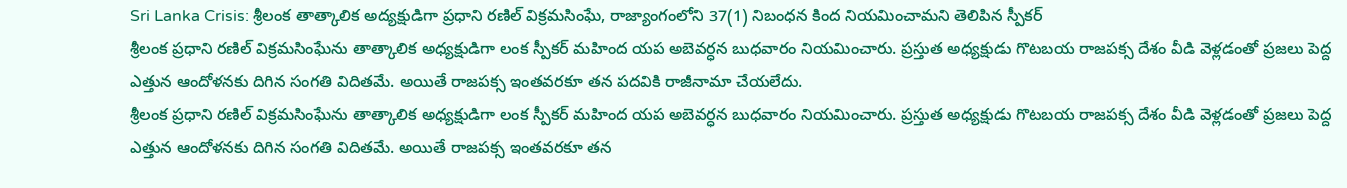Sri Lanka Crisis: శ్రీలంక తాత్కాలిక అద్యక్షుడిగా ప్రధాని రణిల్ విక్రమసింఘే, రాజ్యాంగంలోని 37(1) నిబంధన కింద నియమించామని తెలిపిన స్పీకర్
శ్రీలంక ప్రధాని రణిల్ విక్రమసింఘేను తాత్కాలిక అధ్యక్షుడిగా లంక స్పీకర్ మహింద యప అబెవర్ధన బుధవారం నియమించారు. ప్రస్తుత అధ్యక్షుడు గొటబయ రాజపక్స దేశం వీడి వెళ్లడంతో ప్రజలు పెద్ద ఎత్తున ఆందోళనకు దిగిన సంగతి విదితమే. అయితే రాజపక్స ఇంతవరకూ తన పదవికి రాజీనామా చేయలేదు.
శ్రీలంక ప్రధాని రణిల్ విక్రమసింఘేను తాత్కాలిక అధ్యక్షుడిగా లంక స్పీకర్ మహింద యప అబెవర్ధన బుధవారం నియమించారు. ప్రస్తుత అధ్యక్షుడు గొటబయ రాజపక్స దేశం వీడి వెళ్లడంతో ప్రజలు పెద్ద ఎత్తున ఆందోళనకు దిగిన సంగతి విదితమే. అయితే రాజపక్స ఇంతవరకూ తన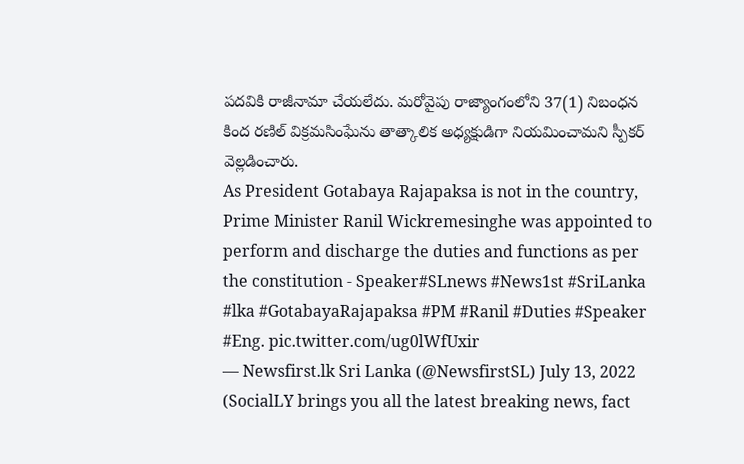పదవికి రాజీనామా చేయలేదు. మరోవైపు రాజ్యాంగంలోని 37(1) నిబంధన కింద రణిల్ విక్రమసింఘేను తాత్కాలిక అధ్యక్షుడిగా నియమించామని స్పీకర్ వెల్లడించారు.
As President Gotabaya Rajapaksa is not in the country, Prime Minister Ranil Wickremesinghe was appointed to perform and discharge the duties and functions as per the constitution - Speaker#SLnews #News1st #SriLanka #lka #GotabayaRajapaksa #PM #Ranil #Duties #Speaker #Eng. pic.twitter.com/ug0lWfUxir
— Newsfirst.lk Sri Lanka (@NewsfirstSL) July 13, 2022
(SocialLY brings you all the latest breaking news, fact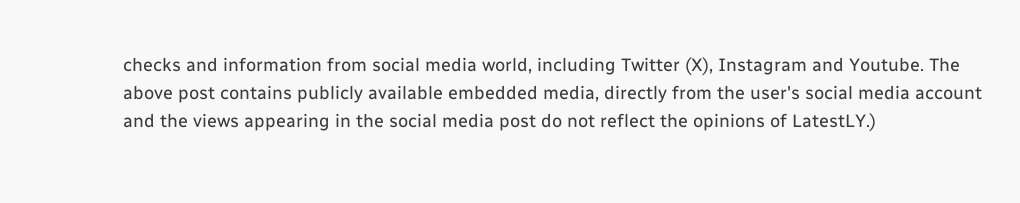checks and information from social media world, including Twitter (X), Instagram and Youtube. The above post contains publicly available embedded media, directly from the user's social media account and the views appearing in the social media post do not reflect the opinions of LatestLY.)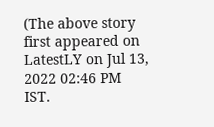(The above story first appeared on LatestLY on Jul 13, 2022 02:46 PM IST.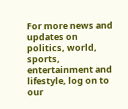For more news and updates on politics, world, sports, entertainment and lifestyle, log on to our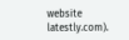website latestly.com).